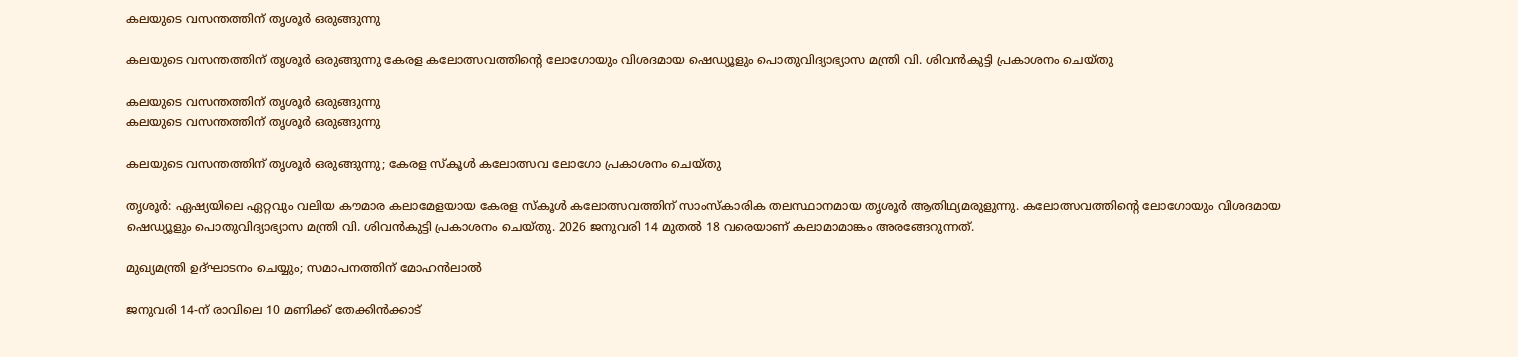കലയുടെ വസന്തത്തിന് തൃശൂർ ഒരുങ്ങുന്നു

കലയുടെ വസന്തത്തിന് തൃശൂർ ഒരുങ്ങുന്നു കേരള കലോത്സവത്തിന്റെ ലോഗോയും വിശദമായ ഷെഡ്യൂളും പൊതുവിദ്യാഭ്യാസ മന്ത്രി വി. ശിവൻകുട്ടി പ്രകാശനം ചെയ്തു

കലയുടെ വസന്തത്തിന് തൃശൂർ ഒരുങ്ങുന്നു
കലയുടെ വസന്തത്തിന് തൃശൂർ ഒരുങ്ങുന്നു

കലയുടെ വസന്തത്തിന് തൃശൂർ ഒരുങ്ങുന്നു; കേരള സ്‌കൂൾ കലോത്സവ ലോഗോ പ്രകാശനം ചെയ്തു

തൃശൂർ: ഏഷ്യയിലെ ഏറ്റവും വലിയ കൗമാര കലാമേളയായ കേരള സ്‌കൂൾ കലോത്സവത്തിന് സാംസ്‌കാരിക തലസ്ഥാനമായ തൃശൂർ ആതിഥ്യമരുളുന്നു. കലോത്സവത്തിന്റെ ലോഗോയും വിശദമായ ഷെഡ്യൂളും പൊതുവിദ്യാഭ്യാസ മന്ത്രി വി. ശിവൻകുട്ടി പ്രകാശനം ചെയ്തു. 2026 ജനുവരി 14 മുതൽ 18 വരെയാണ് കലാമാമാങ്കം അരങ്ങേറുന്നത്.

മുഖ്യമന്ത്രി ഉദ്ഘാടനം ചെയ്യും; സമാപനത്തിന് മോഹൻലാൽ

ജനുവരി 14-ന് രാവിലെ 10 മണിക്ക് തേക്കിൻക്കാട്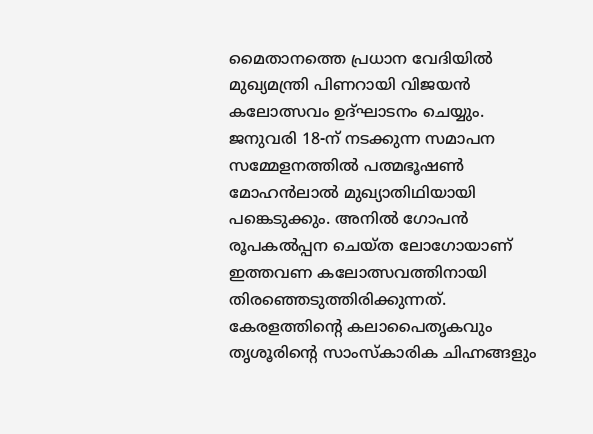മൈതാനത്തെ പ്രധാന വേദിയിൽ മുഖ്യമന്ത്രി പിണറായി വിജയൻ കലോത്സവം ഉദ്ഘാടനം ചെയ്യും. ജനുവരി 18-ന് നടക്കുന്ന സമാപന സമ്മേളനത്തിൽ പത്മഭൂഷൺ മോഹൻലാൽ മുഖ്യാതിഥിയായി പങ്കെടുക്കും. അനിൽ ഗോപൻ രൂപകൽപ്പന ചെയ്ത ലോഗോയാണ് ഇത്തവണ കലോത്സവത്തിനായി തിരഞ്ഞെടുത്തിരിക്കുന്നത്. കേരളത്തിന്റെ കലാപൈതൃകവും തൃശൂരിന്റെ സാംസ്‌കാരിക ചിഹ്നങ്ങളും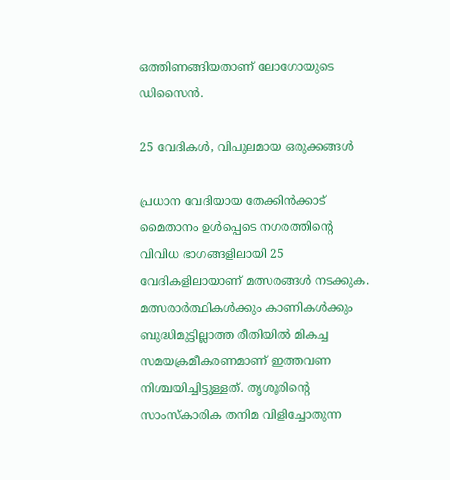ഒത്തിണങ്ങിയതാണ് ലോഗോയുടെ ഡിസൈൻ.

25 വേദികൾ, വിപുലമായ ഒരുക്കങ്ങൾ

പ്രധാന വേദിയായ തേക്കിൻക്കാട് മൈതാനം ഉൾപ്പെടെ നഗരത്തിന്റെ വിവിധ ഭാഗങ്ങളിലായി 25 വേദികളിലായാണ് മത്സരങ്ങൾ നടക്കുക. മത്സരാർത്ഥികൾക്കും കാണികൾക്കും ബുദ്ധിമുട്ടില്ലാത്ത രീതിയിൽ മികച്ച സമയക്രമീകരണമാണ് ഇത്തവണ നിശ്ചയിച്ചിട്ടുള്ളത്. തൃശൂരിന്റെ സാംസ്‌കാരിക തനിമ വിളിച്ചോതുന്ന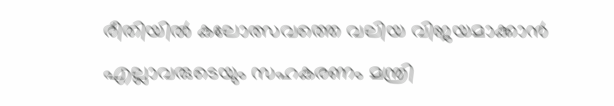രീതിയിൽ കലോത്സവത്തെ വലിയ വിജയമാക്കാൻ എല്ലാവരുടെയും സഹകരണം മന്ത്രി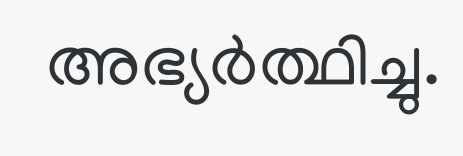അഭ്യർത്ഥിച്ചു.